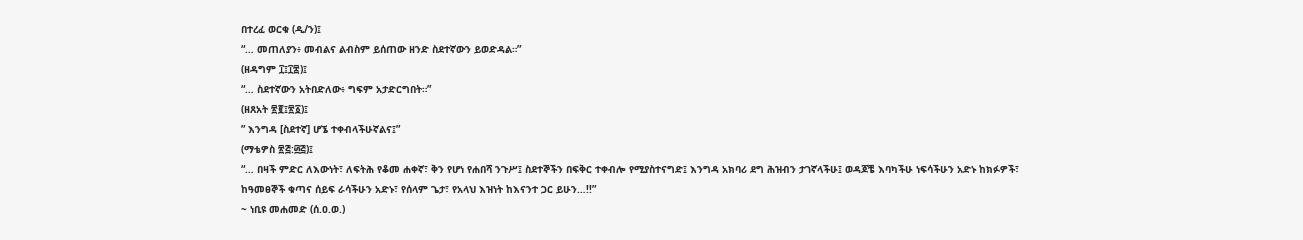በተረፈ ወርቁ (ዲ/ን)፤
“… መጠለያን፥ መብልና ልብስም ይሰጠው ዘንድ ስደተኛውን ይወድዳል።”
(ዘዳግም ፲፤፲፰)፤
“… ስደተኛውን አትበድለው፥ ግፍም አታድርግበት።”
(ዘጸአት ፳፪፤፳፩)፤
” እንግዳ [ስደተኛ] ሆኜ ተቀብላችሁኛልና፤”
(ማቴዎስ ፳፭:፴፭)፤
“… በዛች ምድር ለእውነት፣ ለፍትሕ የቆመ ሐቀኛ፣ ቅን የሆነ የሐበሻ ንጉሥ፤ ስደተኞችን በፍቅር ተቀብሎ የሚያስተናግድ፤ እንግዳ አክባሪ ደግ ሕዝብን ታገኛላችሁ፤ ወዳጆቼ እባካችሁ ነፍሳችሁን አድኑ ከክፉዎች፣ ከዓመፀኞች ቁጣና ሰይፍ ራሳችሁን አድኑ፣ የሰላም ጌታ፣ የአላህ እዝነት ከእናንተ ጋር ይሁን…!!”
~ ነቢዩ መሐመድ (ሰ.ዐ.ወ.)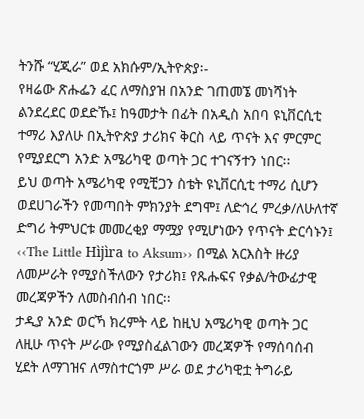ትንሹ “ሂጂራ” ወደ አክሱም/ኢትዮጵያ፡-
የዛሬው ጽሑፌን ፈር ለማስያዝ በአንድ ገጠመኜ መነሻነት ልንደረደር ወደድኹ፤ ከዓመታት በፊት በአዲስ አበባ ዩኒቨርሲቲ ተማሪ እያለሁ በኢትዮጵያ ታሪክና ቅርስ ላይ ጥናት እና ምርምር የሚያደርግ አንድ አሜሪካዊ ወጣት ጋር ተገናኝተን ነበር፡፡
ይህ ወጣት አሜሪካዊ የሚቺጋን ስቴት ዩኒቨርሲቲ ተማሪ ሲሆን ወደሀገራችን የመጣበት ምክንያት ደግሞ፤ ለድኅረ ምረቃ/ለሁለተኛ ድግሪ ትምህርቱ መመረቂያ ማሟያ የሚሆነውን የጥናት ድርሳኑን፤ ‹‹The Little Hìjìra to Aksum›› በሚል አርእስት ዙሪያ ለመሥራት የሚያስችለውን የታሪክ፤ የጹሑፍና የቃል/ትውፊታዊ መረጃዎችን ለመስብሰብ ነበር፡፡
ታዲያ አንድ ወርኻ ክረምት ላይ ከዚህ አሜሪካዊ ወጣት ጋር ለዚሁ ጥናት ሥራው የሚያስፈልገውን መረጃዎች የማሰባሰብ ሂደት ለማገዝና ለማስተርጎም ሥራ ወደ ታሪካዊቷ ትግራይ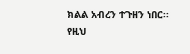ክልል አብረን ተጉዘን ነበር፡፡ የዚህ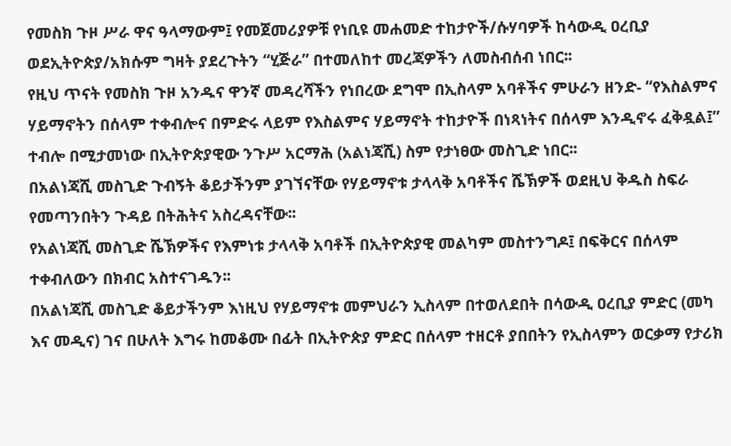የመስክ ጉዞ ሥራ ዋና ዓላማውም፤ የመጀመሪያዎቹ የነቢዩ መሐመድ ተከታዮች/ሱሃባዎች ከሳውዲ ዐረቢያ ወደኢትዮጵያ/አክሱም ግዛት ያደረጉትን “ሂጅራ” በተመለከተ መረጃዎችን ለመስብሰብ ነበር፡፡
የዚህ ጥናት የመስክ ጉዞ አንዱና ዋንኛ መዳረሻችን የነበረው ደግሞ በኢስላም አባቶችና ምሁራን ዘንድ- “የእስልምና ሃይማኖትን በሰላም ተቀብሎና በምድሩ ላይም የእስልምና ሃይማኖት ተከታዮች በነጻነትና በሰላም እንዲኖሩ ፈቅዷል፤” ተብሎ በሚታመነው በኢትዮጵያዊው ንጉሥ አርማሕ (አልነጃሺ) ስም የታነፀው መስጊድ ነበር፡፡
በአልነጃሺ መስጊድ ጉብኝት ቆይታችንም ያገኘናቸው የሃይማኖቱ ታላላቅ አባቶችና ሼኽዎች ወደዚህ ቅዱስ ስፍራ የመጣንበትን ጉዳይ በትሕትና አስረዳናቸው፡፡
የአልነጃሺ መስጊድ ሼኽዎችና የእምነቱ ታላላቅ አባቶች በኢትዮጵያዊ መልካም መስተንግዶ፤ በፍቅርና በሰላም ተቀብለውን በክብር አስተናገዱን፡፡
በአልነጃሺ መስጊድ ቆይታችንም እነዚህ የሃይማኖቱ መምህራን ኢስላም በተወለደበት በሳውዲ ዐረቢያ ምድር (መካ እና መዲና) ገና በሁለት እግሩ ከመቆሙ በፊት በኢትዮጵያ ምድር በሰላም ተዘርቶ ያበበትን የኢስላምን ወርቃማ የታሪክ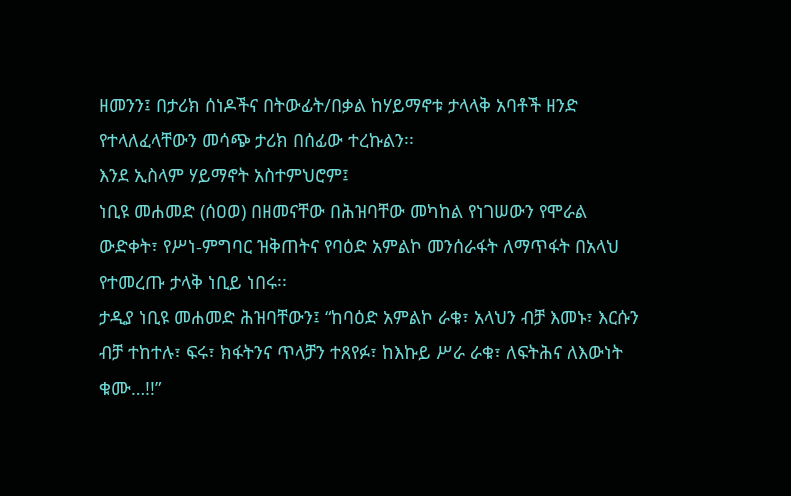ዘመንን፤ በታሪክ ሰነዶችና በትውፊት/በቃል ከሃይማኖቱ ታላላቅ አባቶች ዘንድ የተላለፈላቸውን መሳጭ ታሪክ በሰፊው ተረኩልን፡፡
እንደ ኢስላም ሃይማኖት አስተምህሮም፤
ነቢዩ መሐመድ (ሰዐወ) በዘመናቸው በሕዝባቸው መካከል የነገሠውን የሞራል ውድቀት፣ የሥነ-ምግባር ዝቅጠትና የባዕድ አምልኮ መንሰራፋት ለማጥፋት በአላህ የተመረጡ ታላቅ ነቢይ ነበሩ፡፡
ታዲያ ነቢዩ መሐመድ ሕዝባቸውን፤ “ከባዕድ አምልኮ ራቁ፣ አላህን ብቻ እመኑ፣ እርሱን ብቻ ተከተሉ፣ ፍሩ፣ ክፋትንና ጥላቻን ተጸየፉ፣ ከእኩይ ሥራ ራቁ፣ ለፍትሕና ለእውነት ቁሙ…!!”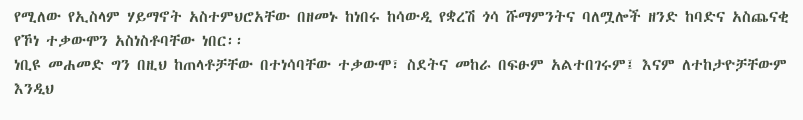የሚለው የኢስላም ሃይማኖት አስተምህሮአቸው በዘመኑ ከነበሩ ከሳውዲ የቋረሽ ጎሳ ሹማምንትና ባለሟሎች ዘንድ ከባድና አስጨናቂ የኾነ ተቃውሞን አስነስቶባቸው ነበር፡፡
ነቢዩ መሐመድ ግን በዚህ ከጠላቶቻቸው በተነሳባቸው ተቃውሞ፣ ስደትና መከራ በፍፁም አልተበገሩም፤ እናም ለተከታዮቻቸውም እንዲህ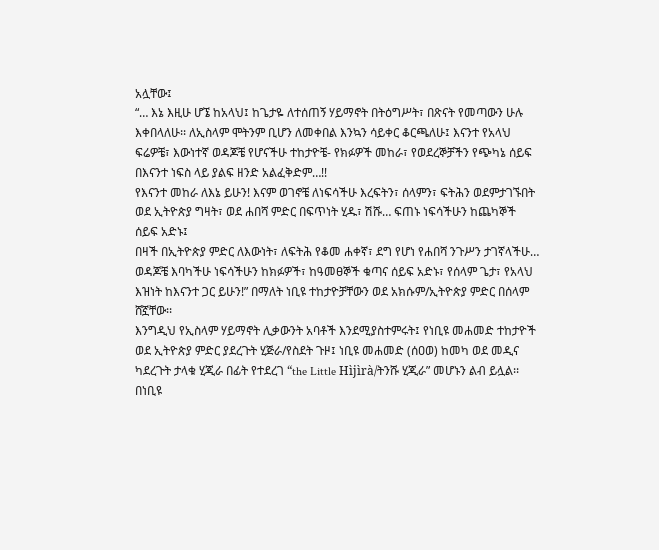አሏቸው፤
“… እኔ እዚሁ ሆኜ ከአላህ፤ ከጌታዬ ለተሰጠኝ ሃይማኖት በትዕግሥት፣ በጽናት የመጣውን ሁሉ እቀበላለሁ፡፡ ለኢስላም ሞትንም ቢሆን ለመቀበል እንኳን ሳይቀር ቆርጫለሁ፤ እናንተ የአላህ ፍሬዎቼ፣ እውነተኛ ወዳጆቼ የሆናችሁ ተከታዮቼ- የክፉዎች መከራ፣ የወደረኞቻችን የጭካኔ ሰይፍ በእናንተ ነፍስ ላይ ያልፍ ዘንድ አልፈቅድም…!!
የእናንተ መከራ ለእኔ ይሁን! እናም ወገኖቼ ለነፍሳችሁ እረፍትን፣ ሰላምን፣ ፍትሕን ወደምታገኙበት ወደ ኢትዮጵያ ግዛት፣ ወደ ሐበሻ ምድር በፍጥነት ሂዱ፣ ሽሹ… ፍጠኑ ነፍሳችሁን ከጨካኞች ሰይፍ አድኑ፤
በዛች በኢትዮጵያ ምድር ለእውነት፣ ለፍትሕ የቆመ ሐቀኛ፣ ደግ የሆነ የሐበሻ ንጉሥን ታገኛላችሁ… ወዳጆቼ እባካችሁ ነፍሳችሁን ከክፉዎች፣ ከዓመፀኞች ቁጣና ሰይፍ አድኑ፣ የሰላም ጌታ፣ የአላህ እዝነት ከእናንተ ጋር ይሁን!” በማለት ነቢዩ ተከታዮቻቸውን ወደ አክሱም/ኢትዮጵያ ምድር በሰላም ሸኟቸው፡፡
እንግዲህ የኢስላም ሃይማኖት ሊቃውንት አባቶች እንደሚያስተምሩት፤ የነቢዩ መሐመድ ተከታዮች ወደ ኢትዮጵያ ምድር ያደረጉት ሂጅራ/የስደት ጉዞ፤ ነቢዩ መሐመድ (ሰዐወ) ከመካ ወደ መዲና ካደረጉት ታላቁ ሂጂራ በፊት የተደረገ “the Little Hìjìrà/ትንሹ ሂጂራ” መሆኑን ልብ ይሏል፡፡
በነቢዩ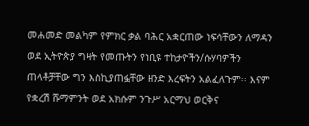መሐመድ መልካም የምክር ቃል ባሕር አቋርጠው ነፍሳቸውን ለማዳን ወደ ኢትዮጵያ ግዛት የመጡትን የነቢዩ ተከታዮችን/ሱሃባዎችን ጠላቶቻቸው ግን እስኪያጠፏቸው ዘንድ እረፍትን አልፈለጉም፡፡ እናም የቋረሽ ሹማምንት ወደ አክሱም ንጉሥ አርማህ ወርቅና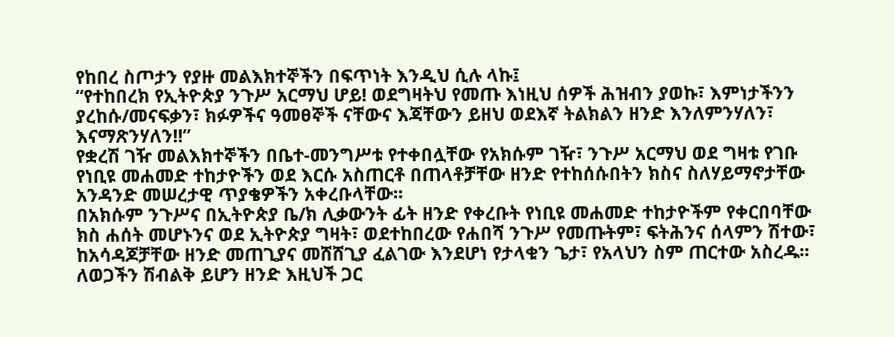የከበረ ስጦታን የያዙ መልእክተኞችን በፍጥነት እንዲህ ሲሉ ላኩ፤
“የተከበረክ የኢትዮጵያ ንጉሥ አርማህ ሆይ! ወደግዛትህ የመጡ እነዚህ ሰዎች ሕዝብን ያወኩ፣ እምነታችንን ያረከሱ/መናፍቃን፣ ክፉዎችና ዓመፀኞች ናቸውና እጃቸውን ይዘህ ወደእኛ ትልክልን ዘንድ እንለምንሃለን፣ እናማጽንሃለን!!”
የቋረሽ ገዥ መልእክተኞችን በቤተ-መንግሥቱ የተቀበሏቸው የአክሱም ገዥ፣ ንጉሥ አርማህ ወደ ግዛቱ የገቡ የነቢዩ መሐመድ ተከታዮችን ወደ እርሱ አስጠርቶ በጠላቶቻቸው ዘንድ የተከሰሱበትን ክስና ስለሃይማኖታቸው አንዳንድ መሠረታዊ ጥያቄዎችን አቀረቡላቸው፡፡
በአክሱም ንጉሥና በኢትዮጵያ ቤ/ክ ሊቃውንት ፊት ዘንድ የቀረቡት የነቢዩ መሐመድ ተከታዮችም የቀርበባቸው ክስ ሐሰት መሆኑንና ወደ ኢትዮጵያ ግዛት፣ ወደተከበረው የሐበሻ ንጉሥ የመጡትም፣ ፍትሕንና ሰላምን ሽተው፣ ከአሳዳጆቻቸው ዘንድ መጠጊያና መሸሸጊያ ፈልገው እንደሆነ የታላቁን ጌታ፣ የአላህን ስም ጠርተው አስረዱ፡፡
ለወጋችን ሽብልቅ ይሆን ዘንድ እዚህች ጋር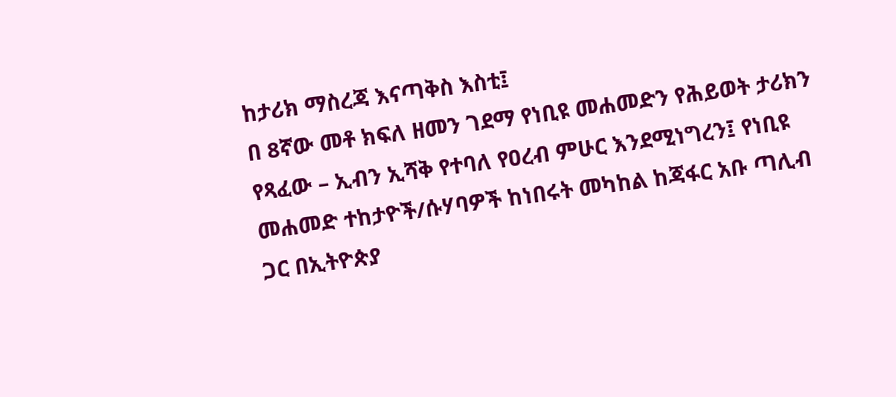ከታሪክ ማስረጃ እናጣቅስ እስቲ፤
በ 8ኛው መቶ ክፍለ ዘመን ገደማ የነቢዩ መሐመድን የሕይወት ታሪክን የጻፈው – ኢብን ኢሻቅ የተባለ የዐረብ ምሁር እንደሚነግረን፤ የነቢዩ መሐመድ ተከታዮች/ሱሃባዎች ከነበሩት መካከል ከጃፋር አቡ ጣሊብ ጋር በኢትዮጵያ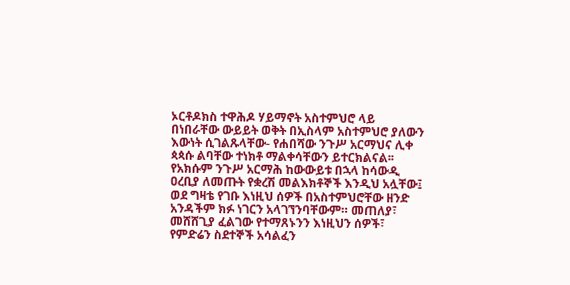ኦርቶዶክስ ተዋሕዶ ሃይማኖት አስተምህሮ ላይ በነበራቸው ውይይት ወቅት በኢስላም አስተምህሮ ያለውን እውነት ሲገልጹላቸው- የሐበሻው ንጉሥ አርማህና ሊቀ ጳጳሱ ልባቸው ተነክቶ ማልቀሳቸውን ይተርክልናል፡፡
የአክሱም ንጉሥ አርማሕ ከውውይቱ በኋላ ከሳውዲ ዐረቢያ ለመጡት የቋረሽ መልእክቶኞች እንዲህ አሏቸው፤
ወደ ግዛቴ የገቡ እነዚህ ሰዎች በአስተምህሮቸው ዘንድ አንዳችም ክፉ ነገርን አላገኘንባቸውም። መጠለያ፣ መሸሸጊያ ፈልገው የተማጸኑንን እነዚህን ሰዎች፣ የምድሬን ስደተኞች አሳልፈን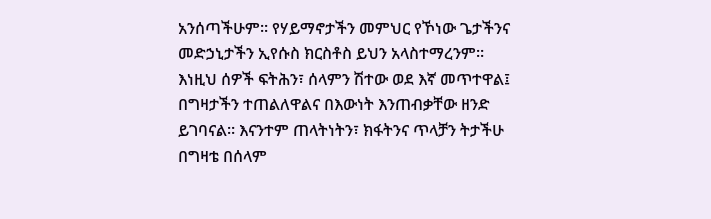አንሰጣችሁም፡፡ የሃይማኖታችን መምህር የኾነው ጌታችንና መድኃኒታችን ኢየሱስ ክርስቶስ ይህን አላስተማረንም።
እነዚህ ሰዎች ፍትሕን፣ ሰላምን ሽተው ወደ እኛ መጥተዋል፤ በግዛታችን ተጠልለዋልና በእውነት እንጠብቃቸው ዘንድ ይገባናል። እናንተም ጠላትነትን፣ ክፋትንና ጥላቻን ትታችሁ በግዛቴ በሰላም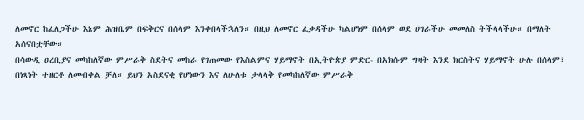ለመኖር ከፈለጋችሁ እኔም ሕዝቤም በፍቅርና በሰላም እንቀበላችኋለን። በዚህ ለመኖር ፈቃዳችሁ ካልሆነም በሰላም ወደ ሀገራችሁ መመለስ ትችላላችሁ። በማለት አሰናበቷቸው።
በሳውዲ ዐረቢያና መካከለኛው ምሥራቅ ስደትና መከራ የገጠመው የእስልምና ሃይማኖት በኢትዮጵያ ምድር- በአክሱም ግዛት እንደ ክርስትና ሃይማኖት ሁሉ በሰላም፣ በነጻነት ተዘርቶ ለመብቀል ቻለ። ይህን አስደናቂ የሆነውን እና ለሁለቱ ታላላቅ የመካከለኛው ምሥራቅ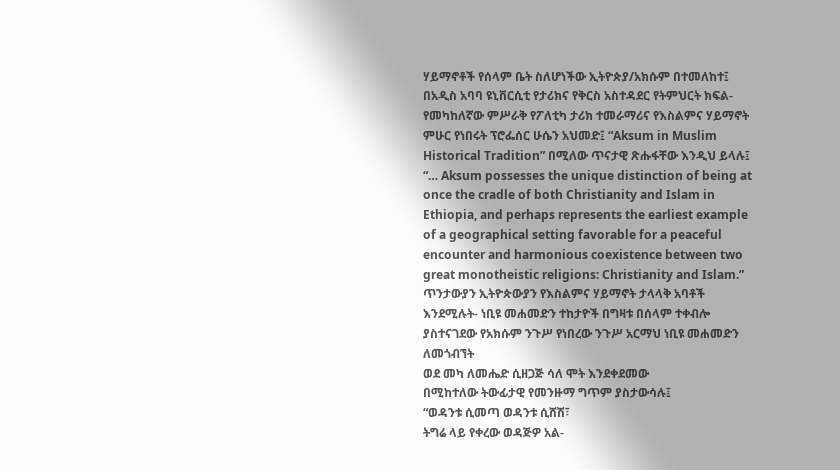ሃይማኖቶች የሰላም ቤት ስለሆነችው ኢትዮጵያ/አክሱም በተመለከተ፤
በአዲስ አባባ ዩኒቨርሲቲ የታሪክና የቅርስ አስተዳደር የትምህርት ክፍል- የመካከለኛው ምሥራቅ የፖለቲካ ታሪክ ተመራማሪና የእስልምና ሃይማኖት ምሁር የነበሩት ፕሮፌሰር ሁሴን አህመድ፤ “Aksum in Muslim Historical Tradition” በሚለው ጥናታዊ ጽሑፋቸው እንዲህ ይላሉ፤
“… Aksum possesses the unique distinction of being at once the cradle of both Christianity and Islam in Ethiopia, and perhaps represents the earliest example of a geographical setting favorable for a peaceful encounter and harmonious coexistence between two great monotheistic religions: Christianity and Islam.”
ጥንታውያን ኢትዮጵውያን የእስልምና ሃይማኖት ታላላቅ አባቶች እንደሚሉት- ነቢዩ መሐመድን ተከታዮች በግዛቱ በሰላም ተቀብሎ ያስተናገደው የአክሱም ንጉሥ የነበረው ንጉሥ አርማህ ነቢዩ መሐመድን ለመጎብኘት
ወደ መካ ለመሔድ ሲዘጋጅ ሳለ ሞት እንደቀደመው
በሚከተለው ትውፊታዊ የመንዙማ ግጥም ያስታውሳሉ፤
“ወዳንቱ ሲመጣ ወዳንቱ ሲሸሽ፣
ትግሬ ላይ የቀረው ወዳጅዎ አል-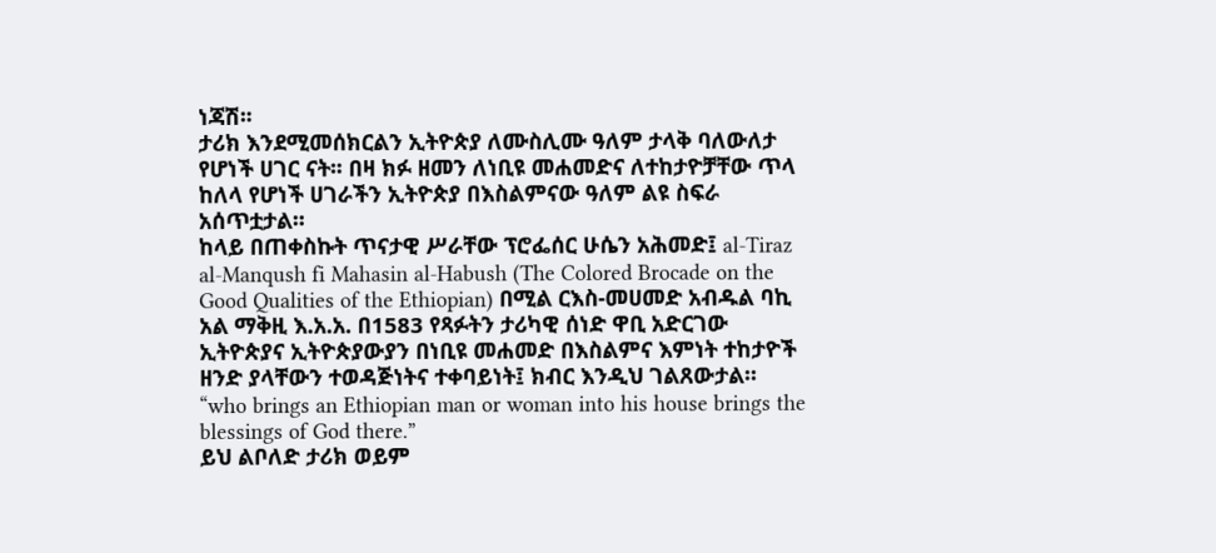ነጃሽ፡፡
ታሪክ እንደሚመሰክርልን ኢትዮጵያ ለሙስሊሙ ዓለም ታላቅ ባለውለታ የሆነች ሀገር ናት፡፡ በዛ ክፉ ዘመን ለነቢዩ መሐመድና ለተከታዮቻቸው ጥላ ከለላ የሆነች ሀገራችን ኢትዮጵያ በእስልምናው ዓለም ልዩ ስፍራ አሰጥቷታል።
ከላይ በጠቀስኩት ጥናታዊ ሥራቸው ፕሮፌሰር ሁሴን አሕመድ፤ al-Tiraz al-Manqush fi Mahasin al-Habush (The Colored Brocade on the Good Qualities of the Ethiopian) በሚል ርእስ-መሀመድ አብዱል ባኪ አል ማቅዚ እ.አ.አ. በ1583 የጻፉትን ታሪካዊ ሰነድ ዋቢ አድርገው ኢትዮጵያና ኢትዮጵያውያን በነቢዩ መሐመድ በእስልምና እምነት ተከታዮች ዘንድ ያላቸውን ተወዳጅነትና ተቀባይነት፤ ክብር እንዲህ ገልጸውታል።
“who brings an Ethiopian man or woman into his house brings the blessings of God there.”
ይህ ልቦለድ ታሪክ ወይም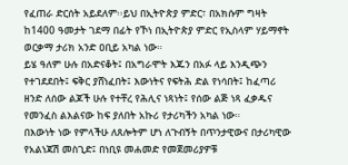የፈጠራ ድርሰት አይደለም፡፡ይህ በኢትዮጵያ ምድር፣ በአክሱም ግዛት ከ1400 ዓመታት ገደማ በፊት የኾነ በኢትዮጵያ ምድር የኢስላም ሃይማኖት ወርቃማ ታሪክ አንድ ዐቢይ አካል ነው።
ይሄ ዓለም ሁሉ በአድናቆት፤ በአግራሞት እጁን በአፉ ላይ እንዲጭን የተገደደበት፤ ፍቅር ያሸነፈበት፤ እውነትና የፍትሕ ድል የነሳበት፤ ከፈጣሪ ዘንድ ለሰው ልጆች ሁሉ የተቸረ የሕሊና ነጻነት፤ የሰው ልጅ ነጻ ፈቃዱና የመንፈስ ልእልናው ከፍ ያለበት አኩሪ የታሪካችን አካል ነው።
በእውነት ነው የምላችሁ ለጸሎትም ሆነ ለጉብኝት በጥንታዊውና በታሪካዊው የአልነጃሽ መስጊድ፤ በነቢዩ መሐመድ የመጀመሪያዎቹ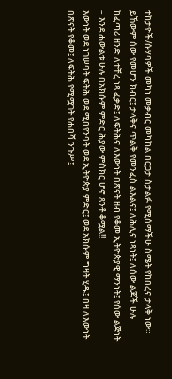ተከታዮች/ሱሃባዎች መካነ መቃብር መካከል በርጋታ ስታልፉ የሚሰማችሁ ስሜት የከበረና ታላቅ ነው። ይኸውም ሰው የመሆን ክብር፤ ታላቅና ጥልቅ የመንፈስ ልእልና፤ ለሕሊና ነጻነት፤ ለሰው ልጆች ሁሉ ከፈጣሪ ዘንድ ለተቸረ ነጻ ፈቃድ፤ ለፍትሕና ለእውነት በጽናት ዘብ የቆመ ኢትዮጵያዊ ማንነት፤ የሰው ልጅነት – እንደ ሐውልቱ ሁሉ በአክሱም ምድር ሕያው ምስክር ሆኖ ጸንቶ ቆሟል!!
እውነት ወደ ነገሠባት ፍትሕ ወደ ሚበየንባት ወደ ኢትዮጵያ ምድር፤ ወደ አክሱም ግዛት ሂዱ፤ በዛ ለእውነት በጽናት የቆመ፤ ለፍትሕ የሚሟገት የሐበሻ ንጉሥ፤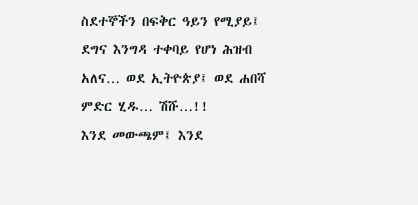ስደተኞችን በፍቅር ዓይን የሚያይ፤ ደግና እንግዳ ተቀባይ የሆነ ሕዝብ አለና… ወደ ኢትዮጵያ፤ ወደ ሐበሻ ምድር ሂዱ… ሽሹ…!!
እንደ መውጫም፤ እንደ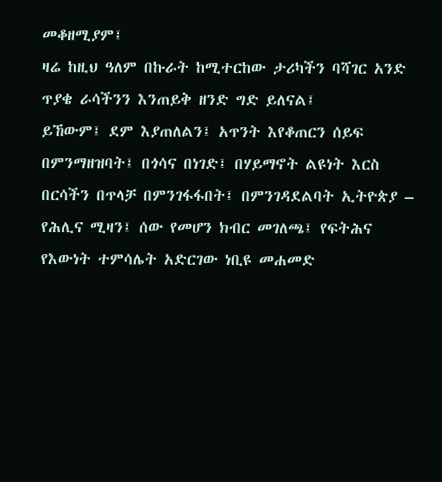መቆዘሚያም፤
ዛሬ ከዚህ ዓለም በኩራት ከሚተርከው ታሪካችን ባሻገር አንድ ጥያቄ ራሳችንን እንጠይቅ ዘንድ ግድ ይለናል፤
ይኸውም፤ ደም እያጠለልን፤ አጥንት እየቆጠርን ሰይፍ በምንማዘዝባት፤ በጎሳና በነገድ፤ በሃይማኖት ልዩነት እርስ በርሳችን በጥላቻ በምንገፋፋበት፤ በምንገዳደልባት ኢትዮጵያ – የሕሊና ሚዛን፤ ሰው የመሆን ክብር መገለጫ፤ የፍትሕና የእውነት ተምሳሌት አድርገው ነቢዩ መሐመድ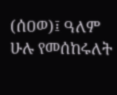(ሰዐወ)፤ ዓለም ሁሉ የመሰከሩለት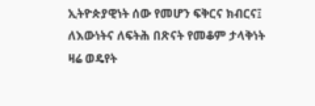ኢትዮጵያዊነት ሰው የመሆን ፍቅርና ክብርና፤ ለእውነትና ለፍትሕ በጽናት የመቆም ታላቅነት ዛሬ ወዴየት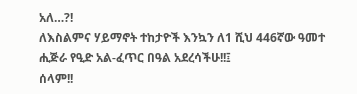አለ…?!
ለእስልምና ሃይማኖት ተከታዮች እንኳን ለ1 ሺህ 446ኛው ዓመተ ሒጅራ የዒድ አል-ፈጥር በዓል አደረሳችሁ!!፤
ሰላም!!